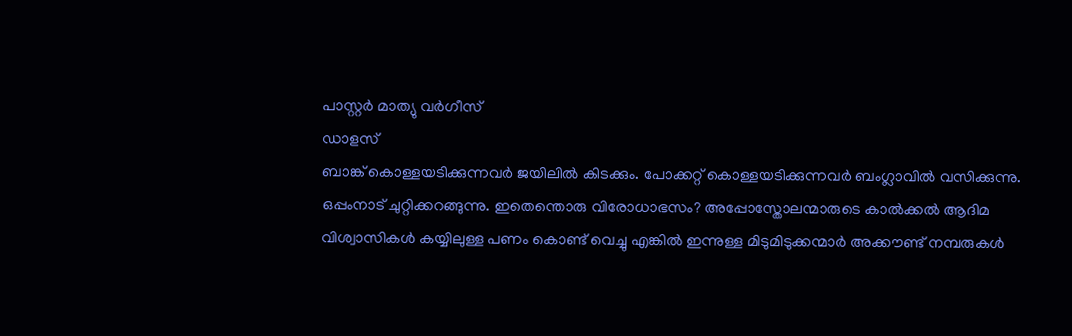പാസ്റ്റർ മാത്യു വർഗീസ്
ഡാളസ്
ബാങ്ക് കൊള്ളയടിക്കുന്നവർ ജയിലിൽ കിടക്കും. പോക്കറ്റ് കൊള്ളയടിക്കുന്നവർ ബംഗ്ലാവിൽ വസിക്കുന്നു. ഒപ്പംനാട് ചുറ്റിക്കറങ്ങുന്നു. ഇതെന്തൊരു വിരോധാഭസം? അപ്പോസ്തോലന്മാരുടെ കാൽക്കൽ ആദിമ വിശ്വാസികൾ കയ്യിലുള്ള പണം കൊണ്ട് വെച്ചു എങ്കിൽ ഇന്നുള്ള മിടുമിടുക്കന്മാർ അക്കൗണ്ട് നമ്പരുകൾ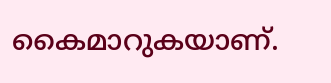കൈമാറുകയാണ്.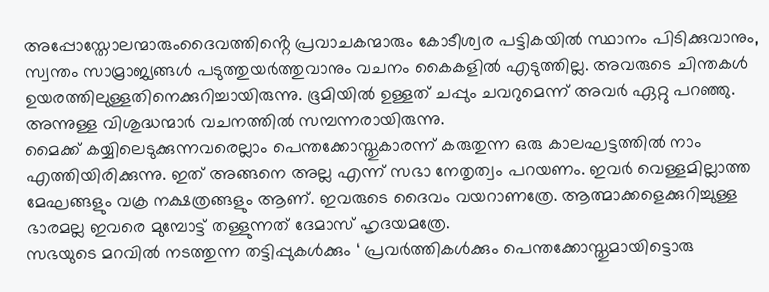അപ്പോസ്തോലന്മാരുംദൈവത്തിൻ്റെ പ്രവാചകന്മാരും കോടീശ്വര പട്ടികയിൽ സ്ഥാനം പിടിക്കുവാനും, സ്വന്തം സാമ്രാജ്യങ്ങൾ പടുത്തുയർത്തുവാനും വചനം കൈകളിൽ എടുത്തില്ല. അവരുടെ ചിന്തകൾ ഉയരത്തിലുള്ളതിനെക്കുറിച്ചായിരുന്നു. ഭൂമിയിൽ ഉള്ളത് ചപ്പും ചവറുമെന്ന് അവർ ഏറ്റു പറഞ്ഞു. അന്നുള്ള വിശുദ്ധന്മാർ വചനത്തിൽ സമ്പന്നരായിരുന്നു.
മൈക്ക് കയ്യിലെടുക്കുന്നവരെല്ലാം പെന്തക്കോസ്തുകാരന്ന് കരുതുന്ന ഒരു കാലഘട്ടത്തിൽ നാം എത്തിയിരിക്കുന്നു. ഇത് അങ്ങനെ അല്ല എന്ന് സഭാ നേതൃത്വം പറയണം. ഇവർ വെള്ളമില്ലാത്ത മേഘങ്ങളും വക്ര നക്ഷത്രങ്ങളും ആണ്. ഇവരുടെ ദൈവം വയറാണത്രേ. ആത്മാക്കളെക്കുറിച്ചുള്ള ഭാരമല്ല ഇവരെ മുമ്പോട്ട് തള്ളുന്നത് ദേമാസ് ഹൃദയമത്രേ.
സഭയുടെ മറവിൽ നടത്തുന്ന തട്ടിപ്പുകൾക്കും ‘ പ്രവർത്തികൾക്കും പെന്തക്കോസ്തുമായിട്ടൊരു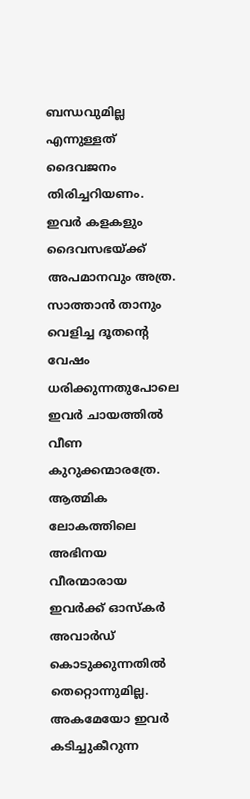ബന്ധവുമില്ല എന്നുള്ളത് ദൈവജനം തിരിച്ചറിയണം. ഇവർ കളകളും ദൈവസഭയ്ക്ക് അപമാനവും അത്ര.
സാത്താൻ താനും വെളിച്ച ദൂതൻ്റെ വേഷം ധരിക്കുന്നതുപോലെ ഇവർ ചായത്തിൽ വീണ കുറുക്കന്മാരത്രേ. ആത്മിക ലോകത്തിലെ അഭിനയ വീരന്മാരായ ഇവർക്ക് ഓസ്കർ അവാർഡ് കൊടുക്കുന്നതിൽ തെറ്റൊന്നുമില്ല. അകമേയോ ഇവർ കടിച്ചുകീറുന്ന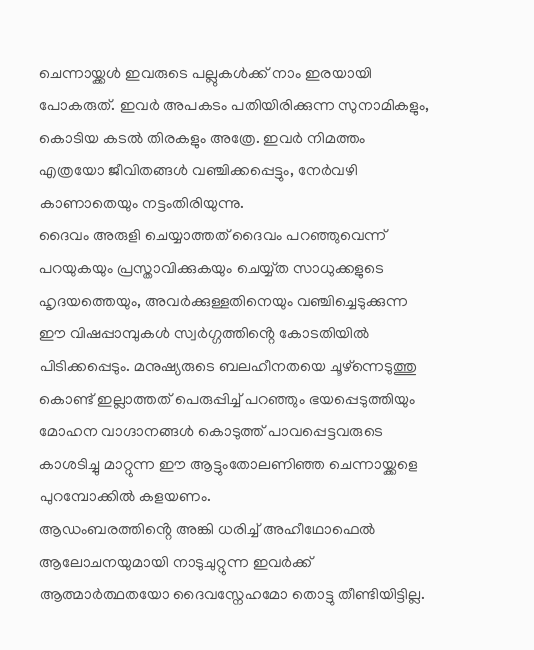ചെന്നായ്ക്കൾ ഇവരുടെ പല്ലുകൾക്ക് നാം ഇരയായി പോകരുത്. ഇവർ അപകടം പതിയിരിക്കുന്ന സുനാമികളും, കൊടിയ കടൽ തിരകളും അത്രേ. ഇവർ നിമത്തം എത്രയോ ജീവിതങ്ങൾ വഞ്ചിക്കപ്പെട്ടും, നേർവഴി കാണാതെയും നട്ടംതിരിയുന്നു.
ദൈവം അരുളി ചെയ്യാത്തത് ദൈവം പറഞ്ഞുവെന്ന് പറയുകയും പ്രസ്താവിക്കുകയും ചെയ്യ്ത സാധുക്കളുടെ ഹൃദയത്തെയും, അവർക്കുള്ളതിനെയും വഞ്ചിച്ചെടുക്കുന്ന ഈ വിഷപ്പാമ്പുകൾ സ്വർഗ്ഗത്തിൻ്റെ കോടതിയിൽ പിടിക്കപ്പെടും. മനുഷ്യരുടെ ബലഹീനതയെ ചൂഴ്ന്നെടുത്തു കൊണ്ട് ഇല്ലാത്തത് പെരുപ്പിച്ച് പറഞ്ഞും ഭയപ്പെടുത്തിയും മോഹന വാഗ്ദാനങ്ങൾ കൊടുത്ത് പാവപ്പെട്ടവരുടെ കാശടിച്ചു മാറ്റുന്ന ഈ ആട്ടുംതോലണിഞ്ഞ ചെന്നായ്ക്കളെ പുറമ്പോക്കിൽ കളയണം.
ആഡംബരത്തിൻ്റെ അങ്കി ധരിച്ച് അഹീഥോഫെൽ ആലോചനയുമായി നാടുചുറ്റുന്ന ഇവർക്ക് ആത്മാർത്ഥതയോ ദൈവസ്നേഹമോ തൊട്ടു തീണ്ടിയിട്ടില്ല.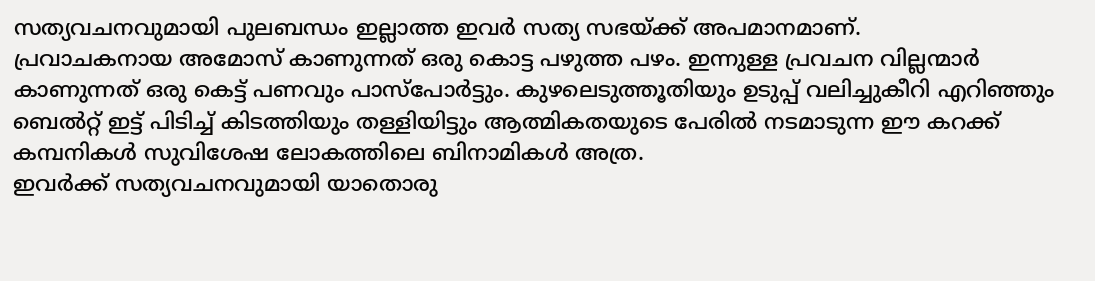സത്യവചനവുമായി പുലബന്ധം ഇല്ലാത്ത ഇവർ സത്യ സഭയ്ക്ക് അപമാനമാണ്.
പ്രവാചകനായ അമോസ് കാണുന്നത് ഒരു കൊട്ട പഴുത്ത പഴം. ഇന്നുള്ള പ്രവചന വില്ലന്മാർ കാണുന്നത് ഒരു കെട്ട് പണവും പാസ്പോർട്ടും. കുഴലെടുത്തൂതിയും ഉടുപ്പ് വലിച്ചുകീറി എറിഞ്ഞും ബെൽറ്റ് ഇട്ട് പിടിച്ച് കിടത്തിയും തള്ളിയിട്ടും ആത്മികതയുടെ പേരിൽ നടമാടുന്ന ഈ കറക്ക് കമ്പനികൾ സുവിശേഷ ലോകത്തിലെ ബിനാമികൾ അത്ര.
ഇവർക്ക് സത്യവചനവുമായി യാതൊരു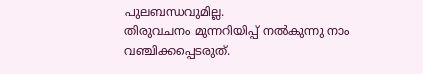പുലബന്ധവുമില്ല.
തിരുവചനം മുന്നറിയിപ്പ് നൽകുന്നു നാം വഞ്ചിക്കപ്പെടരുത്.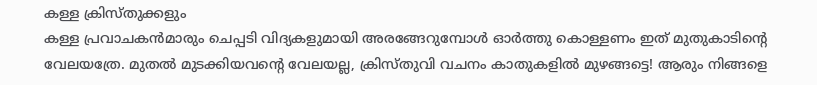കള്ള ക്രിസ്തുക്കളും
കള്ള പ്രവാചകൻമാരും ചെപ്പടി വിദ്യകളുമായി അരങ്ങേറുമ്പോൾ ഓർത്തു കൊള്ളണം ഇത് മുതുകാടിൻ്റെ വേലയത്രേ. മുതൽ മുടക്കിയവൻ്റെ വേലയല്ല, ക്രിസ്തുവി വചനം കാതുകളിൽ മുഴങ്ങട്ടെ! ആരും നിങ്ങളെ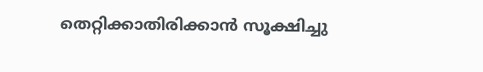തെറ്റിക്കാതിരിക്കാൻ സൂക്ഷിച്ചു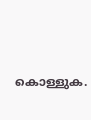കൊള്ളുക.